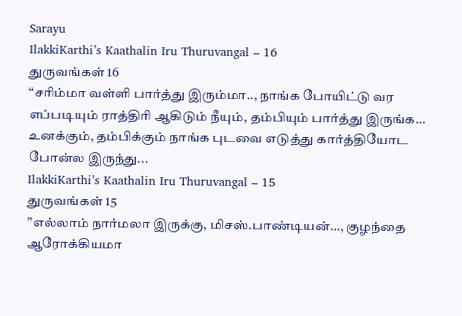Sarayu
IlakkiKarthi’s Kaathalin Iru Thuruvangal – 16
துருவங்கள் 16
“சரிம்மா வள்ளி பார்த்து இரும்மா.., நாங்க போயிட்டு வர எப்படியும் ராத்திரி ஆகிடும் நீயும், தம்பியும் பார்த்து இருங்க… உனக்கும், தம்பிக்கும் நாங்க புடவை எடுத்து கார்த்தியோட போன்ல இருந்து...
IlakkiKarthi’s Kaathalin Iru Thuruvangal – 15
துருவங்கள் 15
”எல்லாம் நார்மலா இருக்கு, மிசஸ்.பாண்டியன்…, குழந்தை ஆரோக்கியமா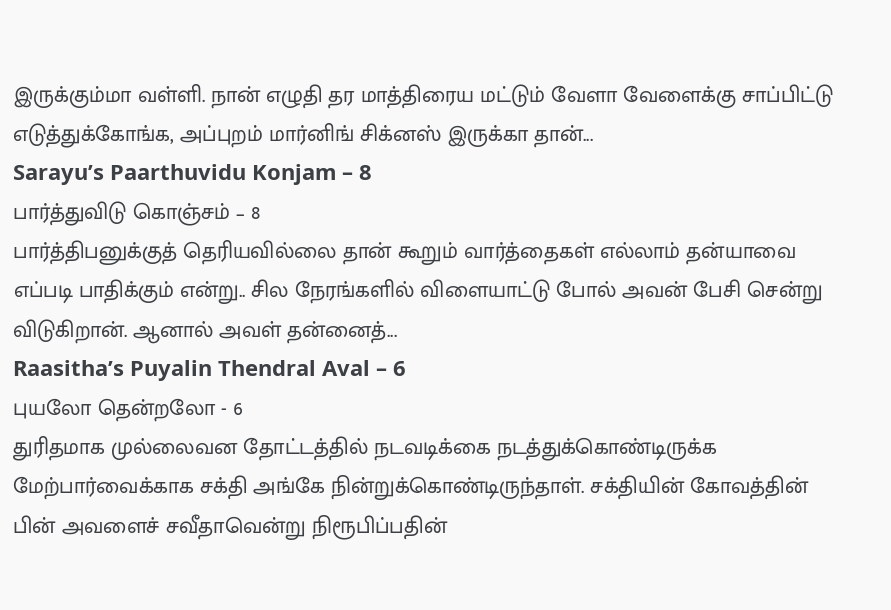இருக்கும்மா வள்ளி. நான் எழுதி தர மாத்திரைய மட்டும் வேளா வேளைக்கு சாப்பிட்டு எடுத்துக்கோங்க, அப்புறம் மார்னிங் சிக்னஸ் இருக்கா தான்...
Sarayu’s Paarthuvidu Konjam – 8
பார்த்துவிடு கொஞ்சம் – 8
பார்த்திபனுக்குத் தெரியவில்லை தான் கூறும் வார்த்தைகள் எல்லாம் தன்யாவை எப்படி பாதிக்கும் என்று.. சில நேரங்களில் விளையாட்டு போல் அவன் பேசி சென்று விடுகிறான். ஆனால் அவள் தன்னைத்...
Raasitha’s Puyalin Thendral Aval – 6
புயலோ தென்றலோ - 6
துரிதமாக முல்லைவன தோட்டத்தில் நடவடிக்கை நடத்துக்கொண்டிருக்க மேற்பார்வைக்காக சக்தி அங்கே நின்றுக்கொண்டிருந்தாள். சக்தியின் கோவத்தின் பின் அவளைச் சவீதாவென்று நிரூபிப்பதின்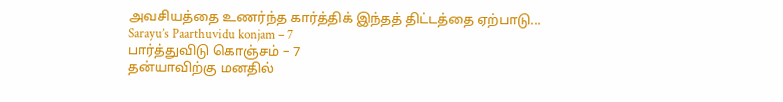அவசியத்தை உணர்ந்த கார்த்திக் இந்தத் திட்டத்தை ஏற்பாடு...
Sarayu’s Paarthuvidu konjam – 7
பார்த்துவிடு கொஞ்சம் – 7
தன்யாவிற்கு மனதில்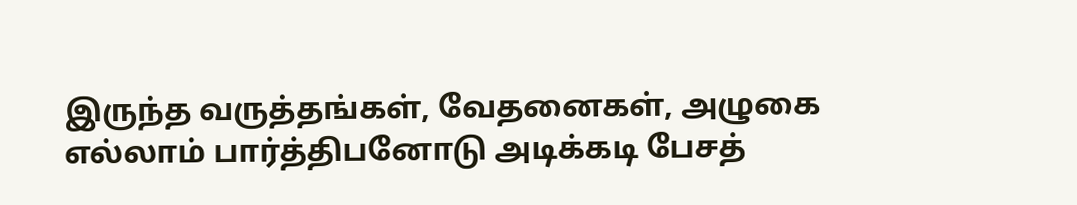இருந்த வருத்தங்கள், வேதனைகள், அழுகை எல்லாம் பார்த்திபனோடு அடிக்கடி பேசத்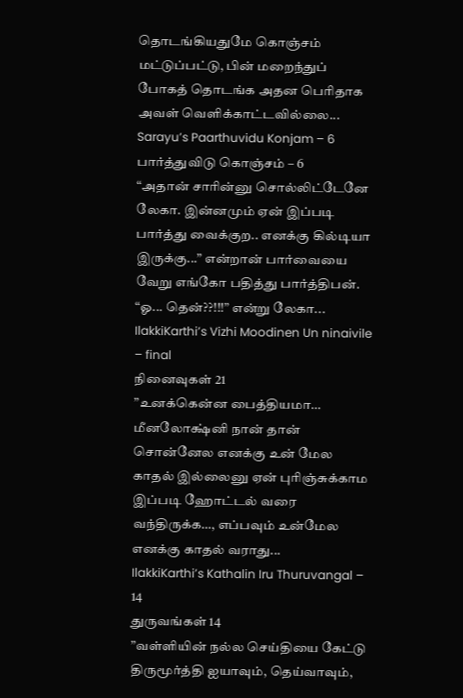தொடங்கியதுமே கொஞ்சம் மட்டுப்பட்டு, பின் மறைந்துப் போகத் தொடங்க அதன பெரிதாக அவள் வெளிக்காட்டவில்லை...
Sarayu’s Paarthuvidu Konjam – 6
பார்த்துவிடு கொஞ்சம் – 6
“அதான் சாரின்னு சொல்லிட்டேனே லேகா. இன்னமும் ஏன் இப்படி பார்த்து வைக்குற.. எனக்கு கில்டியா இருக்கு...” என்றான் பார்வையை வேறு எங்கோ பதித்து பார்த்திபன்.
“ஓ... தென்??!!!” என்று லேகா...
IlakkiKarthi’s Vizhi Moodinen Un ninaivile – final
நினைவுகள் 21
”உனக்கென்ன பைத்தியமா… மீனலோக்ஷ்னி நான் தான் சொன்னேல எனக்கு உன் மேல காதல் இல்லைனு ஏன் புரிஞ்சுக்காம இப்படி ஹோட்டல் வரை வந்திருக்க…, எப்பவும் உன்மேல எனக்கு காதல் வராது...
IlakkiKarthi’s Kathalin Iru Thuruvangal – 14
துருவங்கள் 14
”வள்ளியின் நல்ல செய்தியை கேட்டு திருமூர்த்தி ஐயாவும், தெய்வாவும்,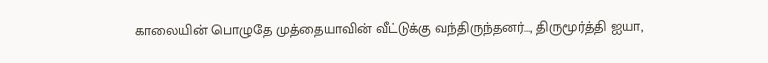காலையின் பொழுதே முத்தையாவின் வீட்டுக்கு வந்திருந்தனர்…, திருமூர்த்தி ஐயா,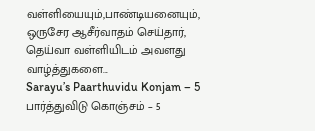வள்ளியையும்,பாண்டியனையும், ஒருசேர ஆசீர்வாதம் செய்தார், தெய்வா வள்ளியிடம் அவளது வாழ்த்துகளை...
Sarayu’s Paarthuvidu Konjam – 5
பார்த்துவிடு கொஞ்சம் – 5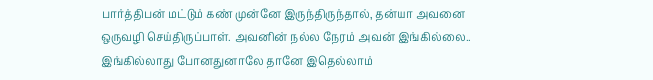பார்த்திபன் மட்டும் கண் முன்னே இருந்திருந்தால், தன்யா அவனை ஒருவழி செய்திருப்பாள். அவனின் நல்ல நேரம் அவன் இங்கில்லை.. இங்கில்லாது போனதுனாலே தானே இதெல்லாம்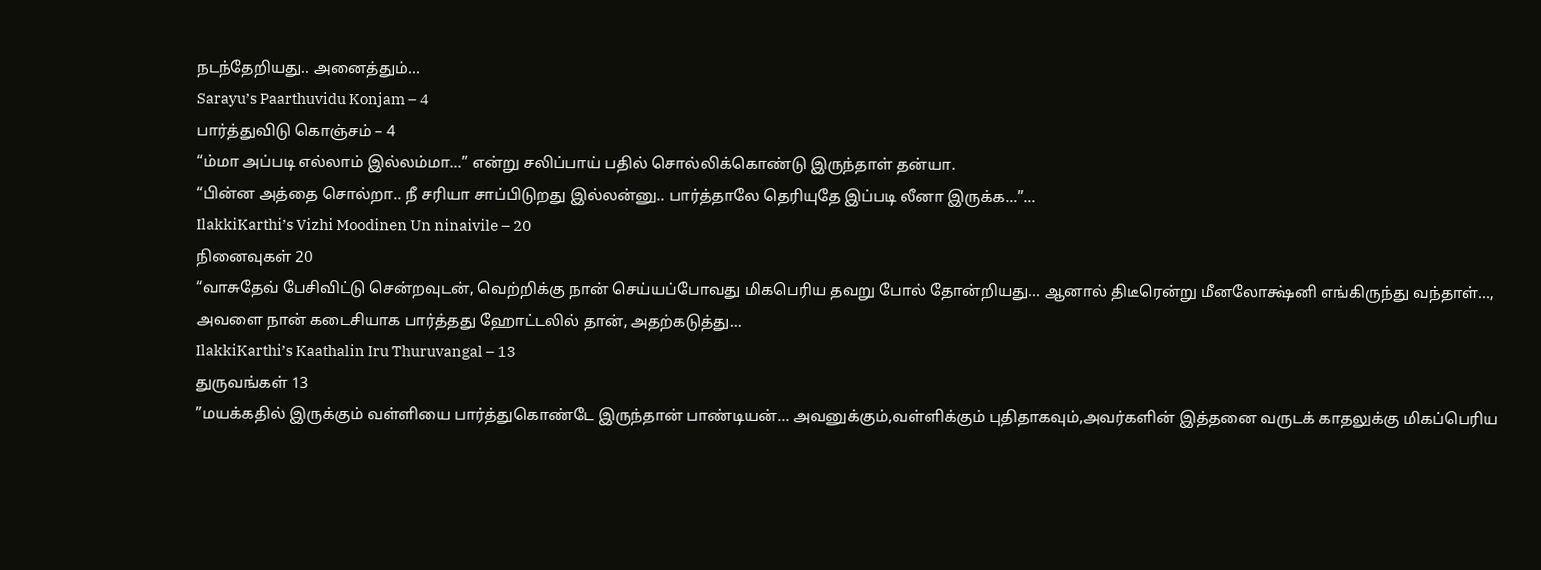நடந்தேறியது.. அனைத்தும்...
Sarayu’s Paarthuvidu Konjam – 4
பார்த்துவிடு கொஞ்சம் – 4
“ம்மா அப்படி எல்லாம் இல்லம்மா...” என்று சலிப்பாய் பதில் சொல்லிக்கொண்டு இருந்தாள் தன்யா.
“பின்ன அத்தை சொல்றா.. நீ சரியா சாப்பிடுறது இல்லன்னு.. பார்த்தாலே தெரியுதே இப்படி லீனா இருக்க...”...
IlakkiKarthi’s Vizhi Moodinen Un ninaivile – 20
நினைவுகள் 20
“வாசுதேவ் பேசிவிட்டு சென்றவுடன், வெற்றிக்கு நான் செய்யப்போவது மிகபெரிய தவறு போல் தோன்றியது… ஆனால் திடீரென்று மீனலோக்ஷ்னி எங்கிருந்து வந்தாள்…, அவளை நான் கடைசியாக பார்த்தது ஹோட்டலில் தான், அதற்கடுத்து...
IlakkiKarthi’s Kaathalin Iru Thuruvangal – 13
துருவங்கள் 13
”மயக்கதில் இருக்கும் வள்ளியை பார்த்துகொண்டே இருந்தான் பாண்டியன்… அவனுக்கும்,வள்ளிக்கும் புதிதாகவும்,அவர்களின் இத்தனை வருடக் காதலுக்கு மிகப்பெரிய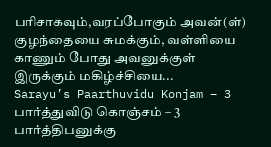பரிசாகவும்,வரப்போகும் அவன்(ள்) குழந்தையை சுமக்கும், வள்ளியை காணும் போது அவனுக்குள் இருக்கும் மகிழ்ச்சியை...
Sarayu’s Paarthuvidu Konjam – 3
பார்த்துவிடு கொஞ்சம் – 3
பார்த்திபனுக்கு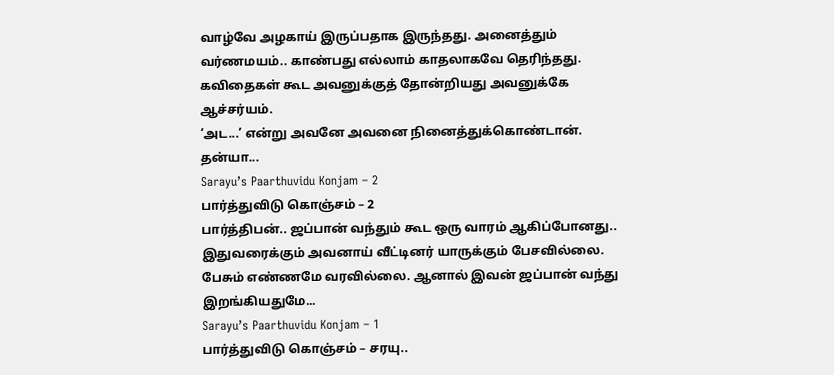வாழ்வே அழகாய் இருப்பதாக இருந்தது. அனைத்தும் வர்ணமயம்.. காண்பது எல்லாம் காதலாகவே தெரிந்தது. கவிதைகள் கூட அவனுக்குத் தோன்றியது அவனுக்கே ஆச்சர்யம்.
‘அட...’ என்று அவனே அவனை நினைத்துக்கொண்டான்.
தன்யா...
Sarayu’s Paarthuvidu Konjam – 2
பார்த்துவிடு கொஞ்சம் – 2
பார்த்திபன்.. ஜப்பான் வந்தும் கூட ஒரு வாரம் ஆகிப்போனது.. இதுவரைக்கும் அவனாய் வீட்டினர் யாருக்கும் பேசவில்லை. பேசும் எண்ணமே வரவில்லை. ஆனால் இவன் ஜப்பான் வந்து இறங்கியதுமே...
Sarayu’s Paarthuvidu Konjam – 1
பார்த்துவிடு கொஞ்சம் – சரயு..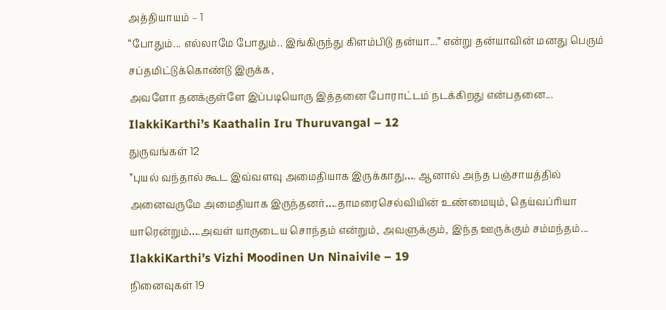அத்தியாயம் – 1
“போதும்... எல்லாமே போதும்.. இங்கிருந்து கிளம்பிடு தன்யா...” என்று தன்யாவின் மனது பெரும் சப்தமிட்டுக்கொண்டு இருக்க,
அவளோ தனக்குள்ளே இப்படியொரு இத்தனை போராட்டம் நடக்கிறது என்பதனை...
IlakkiKarthi’s Kaathalin Iru Thuruvangal – 12
துருவங்கள் 12
”புயல் வந்தால் கூட இவ்வளவு அமைதியாக இருக்காது…. ஆனால் அந்த பஞ்சாயத்தில் அனைவருமே அமைதியாக இருந்தனர்….தாமரைசெல்வியின் உண்மையும், தெய்வப்ரியா யாரென்றும்….அவள் யாருடைய சொந்தம் என்றும், அவளுக்கும், இந்த ஊருக்கும் சம்மந்தம்...
IlakkiKarthi’s Vizhi Moodinen Un Ninaivile – 19
நினைவுகள் 19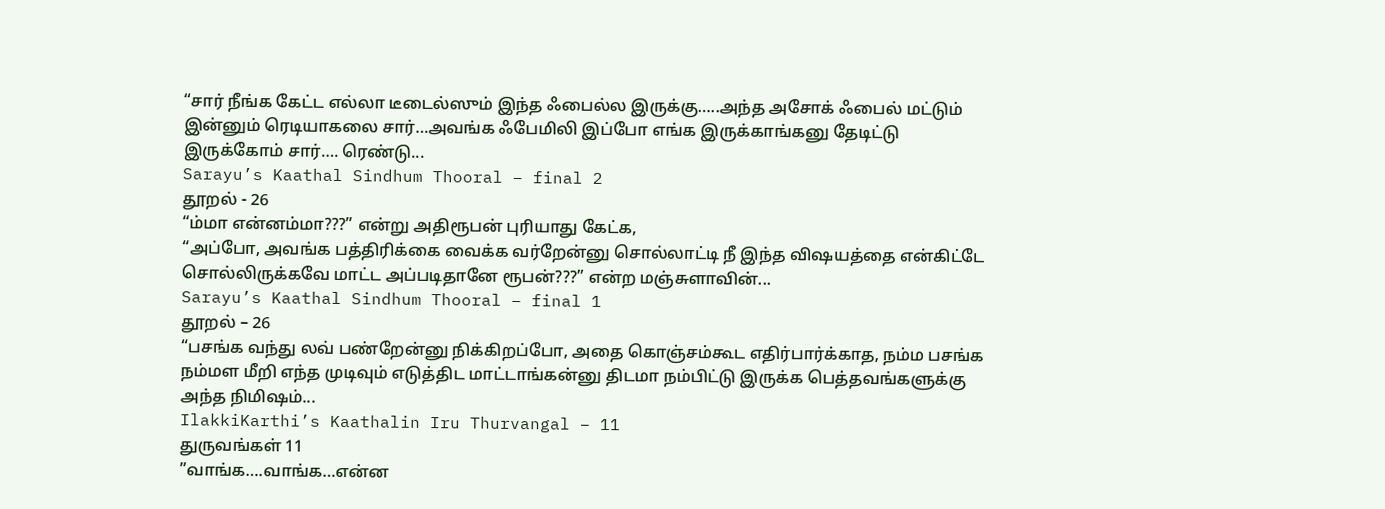“சார் நீங்க கேட்ட எல்லா டீடைல்ஸும் இந்த ஃபைல்ல இருக்கு…..அந்த அசோக் ஃபைல் மட்டும் இன்னும் ரெடியாகலை சார்…அவங்க ஃபேமிலி இப்போ எங்க இருக்காங்கனு தேடிட்டு இருக்கோம் சார்…. ரெண்டு...
Sarayu’s Kaathal Sindhum Thooral – final 2
தூறல் - 26
“ம்மா என்னம்மா???” என்று அதிரூபன் புரியாது கேட்க,
“அப்போ, அவங்க பத்திரிக்கை வைக்க வர்றேன்னு சொல்லாட்டி நீ இந்த விஷயத்தை என்கிட்டே சொல்லிருக்கவே மாட்ட அப்படிதானே ரூபன்???” என்ற மஞ்சுளாவின்...
Sarayu’s Kaathal Sindhum Thooral – final 1
தூறல் – 26
“பசங்க வந்து லவ் பண்றேன்னு நிக்கிறப்போ, அதை கொஞ்சம்கூட எதிர்பார்க்காத, நம்ம பசங்க நம்மள மீறி எந்த முடிவும் எடுத்திட மாட்டாங்கன்னு திடமா நம்பிட்டு இருக்க பெத்தவங்களுக்கு அந்த நிமிஷம்...
IlakkiKarthi’s Kaathalin Iru Thurvangal – 11
துருவங்கள் 11
”வாங்க….வாங்க…என்ன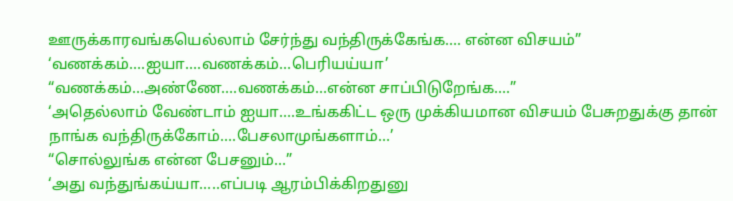ஊருக்காரவங்கயெல்லாம் சேர்ந்து வந்திருக்கேங்க…. என்ன விசயம்”
‘வணக்கம்….ஐயா….வணக்கம்…பெரியய்யா’
“வணக்கம்…அண்ணே….வணக்கம்…என்ன சாப்பிடுறேங்க….”
‘அதெல்லாம் வேண்டாம் ஐயா….உங்ககிட்ட ஒரு முக்கியமான விசயம் பேசுறதுக்கு தான் நாங்க வந்திருக்கோம்….பேசலாமுங்களாம்…’
“சொல்லுங்க என்ன பேசனும்…”
‘அது வந்துங்கய்யா…..எப்படி ஆரம்பிக்கிறதுனு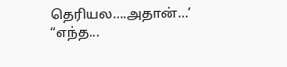தெரியல….அதான்…’
“எந்த...